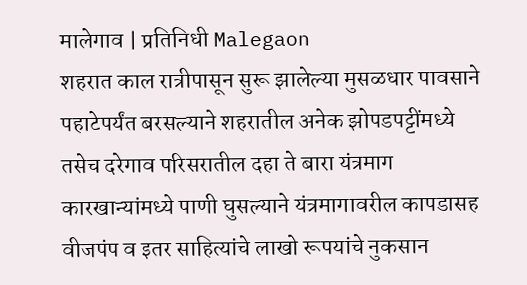मालेगाव | प्रतिनिधी Malegaon
शहरात काल रात्रीपासून सुरू झालेल्या मुसळधार पावसाने पहाटेपर्यंत बरसल्याने शहरातील अनेक झोपडपट्टींमध्ये तसेच दरेगाव परिसरातील दहा ते बारा यंत्रमाग कारखान्यांमध्ये पाणी घुसल्याने यंत्रमागावरील कापडासह वीजपंप व इतर साहित्यांचे लाखो रूपयांचे नुकसान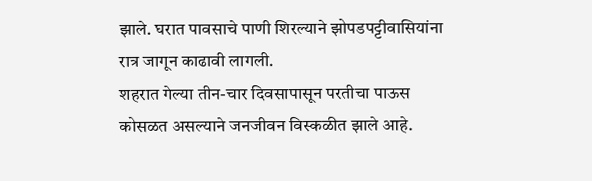झाले. घरात पावसाचे पाणी शिरल्याने झोपडपट्टीवासियांना रात्र जागून काढावी लागली.
शहरात गेल्या तीन-चार दिवसापासून परतीचा पाऊस कोसळत असल्याने जनजीवन विस्कळीत झाले आहे.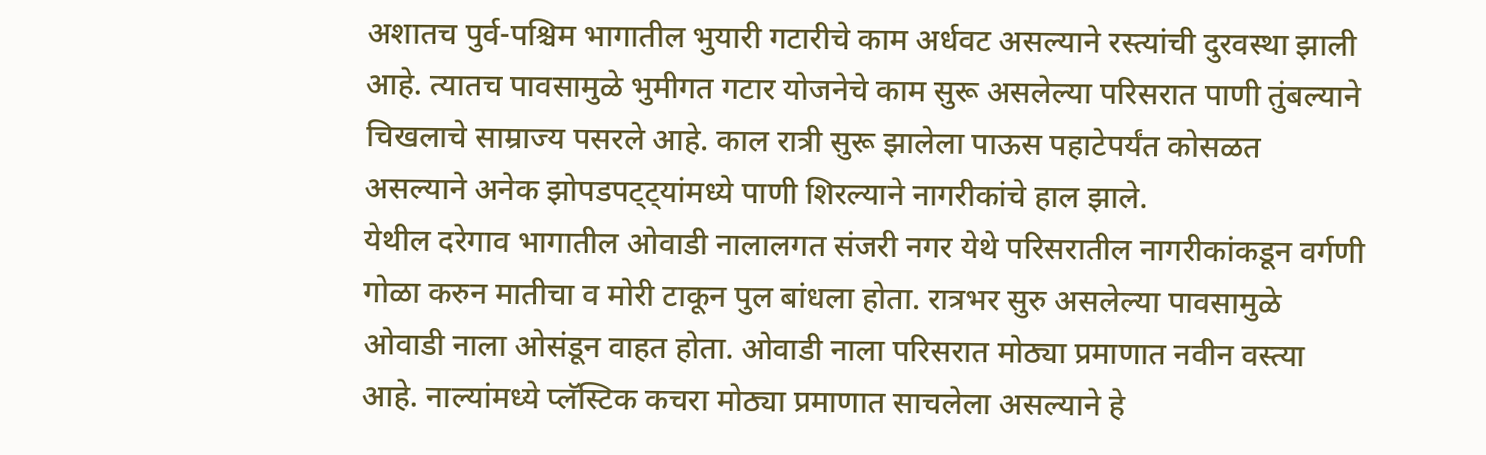अशातच पुर्व-पश्चिम भागातील भुयारी गटारीचे काम अर्धवट असल्याने रस्त्यांची दुरवस्था झाली आहे. त्यातच पावसामुळे भुमीगत गटार योजनेचे काम सुरू असलेल्या परिसरात पाणी तुंबल्याने चिखलाचे साम्राज्य पसरले आहे. काल रात्री सुरू झालेला पाऊस पहाटेपर्यंत कोसळत असल्याने अनेक झोपडपट्ट्यांमध्ये पाणी शिरल्याने नागरीकांचे हाल झाले.
येथील दरेगाव भागातील ओवाडी नालालगत संजरी नगर येथे परिसरातील नागरीकांकडून वर्गणी गोळा करुन मातीचा व मोरी टाकून पुल बांधला होता. रात्रभर सुरु असलेल्या पावसामुळे ओवाडी नाला ओसंडून वाहत होता. ओवाडी नाला परिसरात मोठ्या प्रमाणात नवीन वस्त्या आहे. नाल्यांमध्ये प्लॅस्टिक कचरा मोठ्या प्रमाणात साचलेला असल्याने हे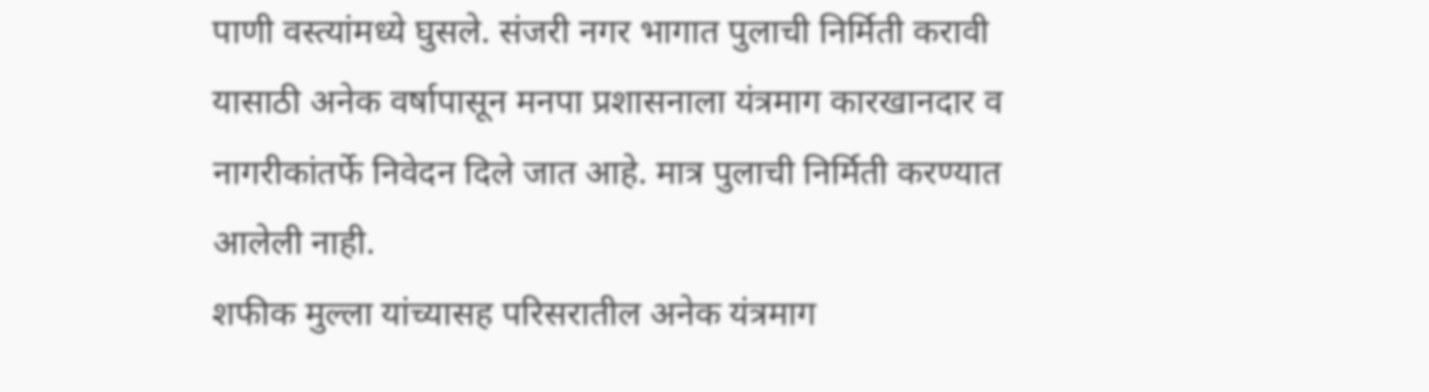पाणी वस्त्यांमध्ये घुसले. संजरी नगर भागात पुलाची निर्मिती करावी यासाठी अनेक वर्षापासून मनपा प्रशासनाला यंत्रमाग कारखानदार व नागरीकांतर्फे निवेदन दिले जात आहे. मात्र पुलाची निर्मिती करण्यात आलेली नाही.
शफीक मुल्ला यांच्यासह परिसरातील अनेक यंत्रमाग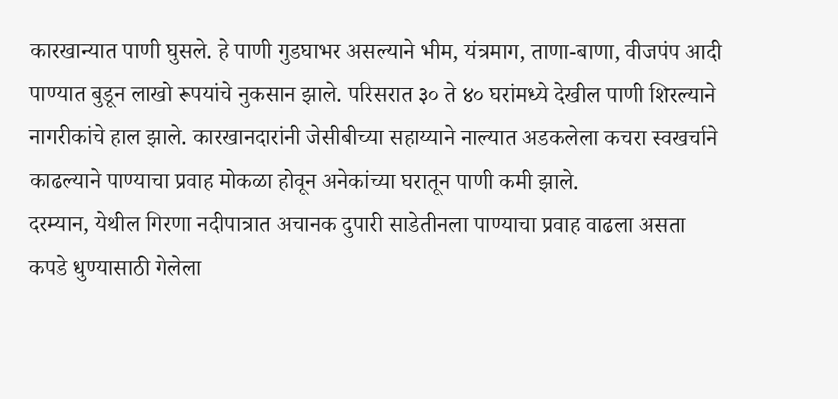कारखान्यात पाणी घुसले. हे पाणी गुडघाभर असल्याने भीम, यंत्रमाग, ताणा-बाणा, वीजपंप आदी पाण्यात बुडून लाखो रूपयांचे नुकसान झाले. परिसरात ३० ते ४० घरांमध्ये देखील पाणी शिरल्याने नागरीकांचे हाल झाले. कारखानदारांनी जेसीबीच्या सहाय्याने नाल्यात अडकलेला कचरा स्वखर्चाने काढल्याने पाण्याचा प्रवाह मोकळा होवून अनेकांच्या घरातून पाणी कमी झाले.
दरम्यान, येथील गिरणा नदीपात्रात अचानक दुपारी साडेतीनला पाण्याचा प्रवाह वाढला असता कपडे धुण्यासाठी गेलेला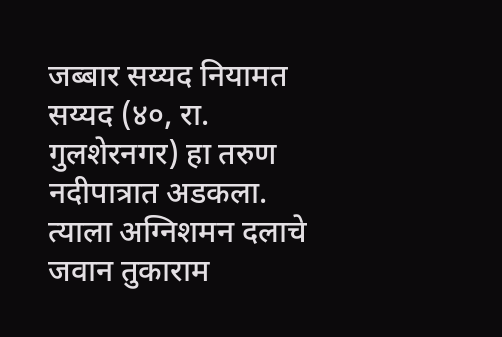जब्बार सय्यद नियामत सय्यद (४०, रा. गुलशेरनगर) हा तरुण नदीपात्रात अडकला. त्याला अग्निशमन दलाचे जवान तुकाराम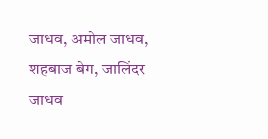जाधव, अमोल जाधव, शहबाज बेग, जालिंदर जाधव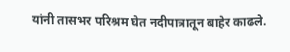यांनी तासभर परिश्रम घेत नदीपात्रातून बाहेर काढले.